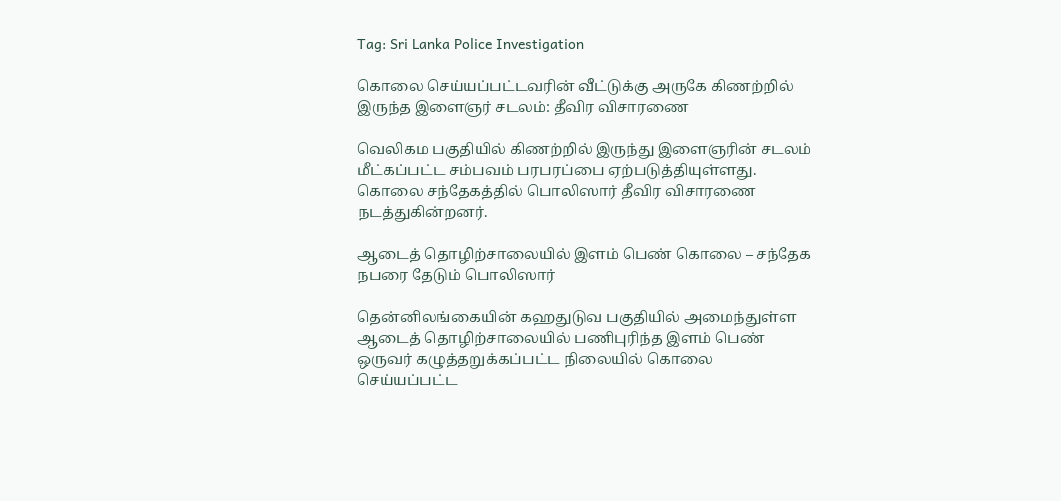Tag: Sri Lanka Police Investigation

கொலை செய்யப்பட்டவரின் வீட்டுக்கு அருகே கிணற்றில் இருந்த இளைஞர் சடலம்: தீவிர விசாரணை

வெலிகம பகுதியில் கிணற்றில் இருந்து இளைஞரின் சடலம் மீட்கப்பட்ட சம்பவம் பரபரப்பை ஏற்படுத்தியுள்ளது. கொலை சந்தேகத்தில் பொலிஸார் தீவிர விசாரணை நடத்துகின்றனர்.

ஆடைத் தொழிற்சாலையில் இளம் பெண் கொலை – சந்தேக நபரை தேடும் பொலிஸார்

தென்னிலங்கையின் கஹதுடுவ பகுதியில் அமைந்துள்ள ஆடைத் தொழிற்சாலையில் பணிபுரிந்த இளம் பெண் ஒருவர் கழுத்தறுக்கப்பட்ட நிலையில் கொலை செய்யப்பட்ட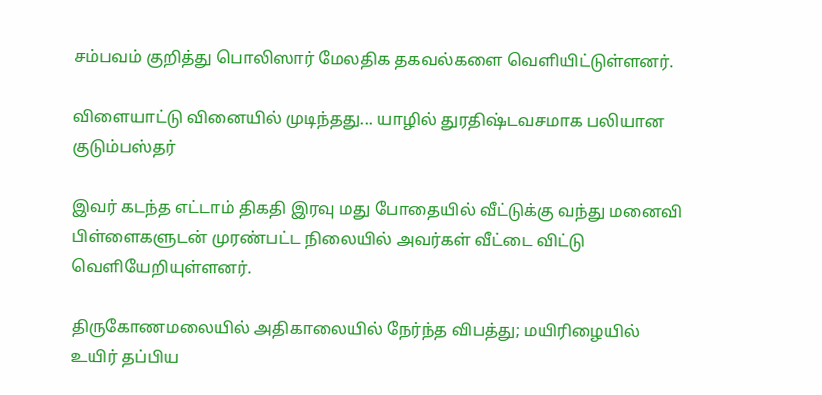சம்பவம் குறித்து பொலிஸார் மேலதிக தகவல்களை வெளியிட்டுள்ளனர்.

விளையாட்டு வினையில் முடிந்தது... யாழில் துரதிஷ்டவசமாக பலியான குடும்பஸ்தர்

இவர் கடந்த எட்டாம் திகதி இரவு மது போதையில் வீட்டுக்கு வந்து மனைவி பிள்ளைகளுடன் முரண்பட்ட நிலையில் அவர்கள் வீட்டை விட்டு வெளியேறியுள்ளனர்.

திருகோணமலையில் அதிகாலையில் நேர்ந்த விபத்து; மயிரிழையில் உயிர் தப்பிய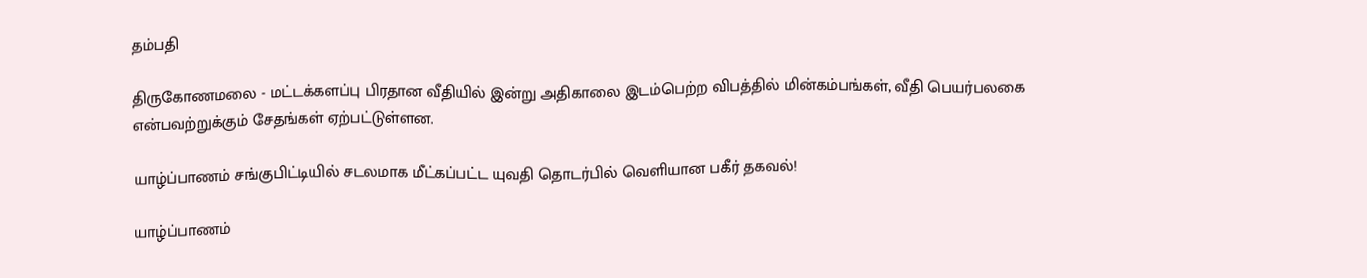தம்பதி

திருகோணமலை - மட்டக்களப்பு பிரதான வீதியில் இன்று அதிகாலை இடம்பெற்ற விபத்தில் மின்கம்பங்கள், வீதி பெயர்பலகை என்பவற்றுக்கும் சேதங்கள் ஏற்பட்டுள்ளன.

யாழ்ப்பாணம் சங்குபிட்டியில் சடலமாக மீட்கப்பட்ட யுவதி தொடர்பில் வெளியான பகீர் தகவல்!

யாழ்ப்பாணம்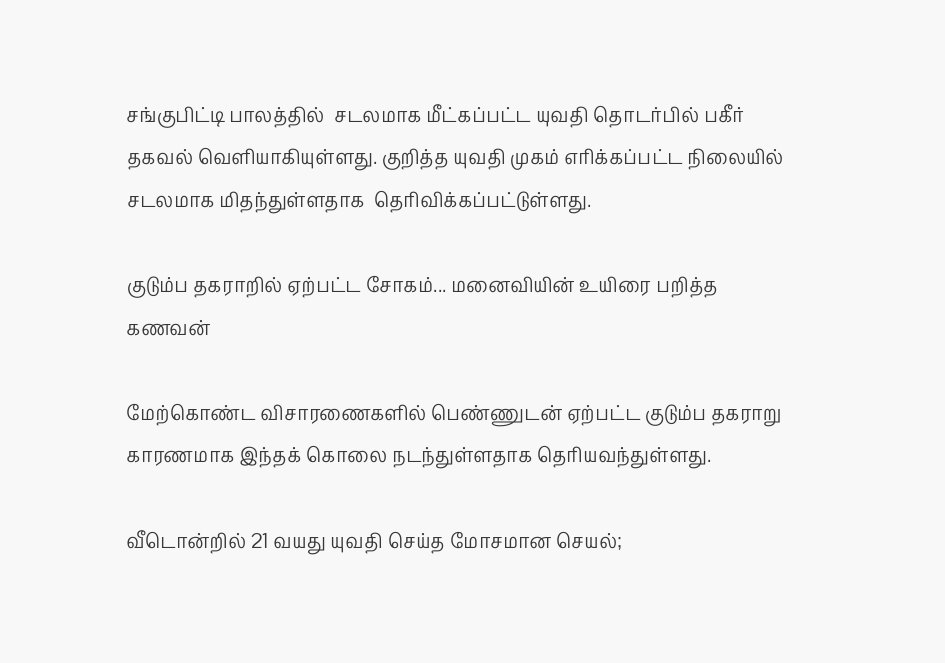சங்குபிட்டி பாலத்தில்  சடலமாக மீட்கப்பட்ட யுவதி தொடர்பில் பகீர் தகவல் வெளியாகியுள்ளது. குறித்த யுவதி முகம் எரிக்கப்பட்ட நிலையில் சடலமாக மிதந்துள்ளதாக  தெரிவிக்கப்பட்டுள்ளது.

குடும்ப தகராறில் ஏற்பட்ட சோகம்... மனைவியின் உயிரை பறித்த கணவன்

மேற்கொண்ட விசாரணைகளில் பெண்ணுடன் ஏற்பட்ட குடும்ப தகராறு காரணமாக இந்தக் கொலை நடந்துள்ளதாக தெரியவந்துள்ளது.

வீடொன்றில் 21 வயது யுவதி செய்த மோசமான செயல்;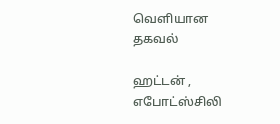வெளியான தகவல்

ஹட்டன் , எபோட்ஸ்சிலி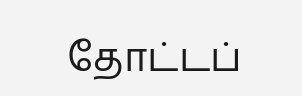தோட்டப்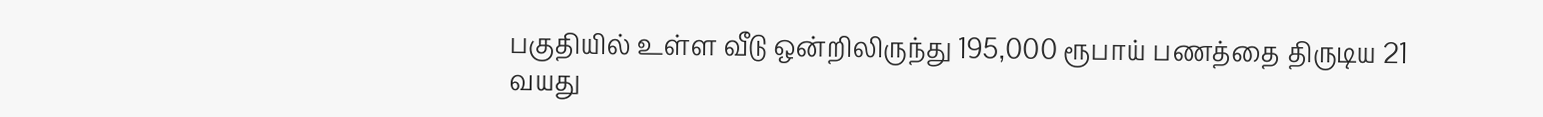பகுதியில் உள்ள வீடு ஒன்றிலிருந்து 195,000 ரூபாய் பணத்தை திருடிய 21 வயது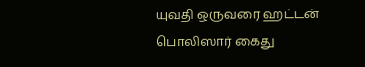யுவதி ஒருவரை ஹட்டன் பொலிஸார் கைது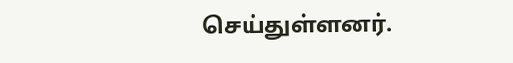செய்துள்ளனர்.